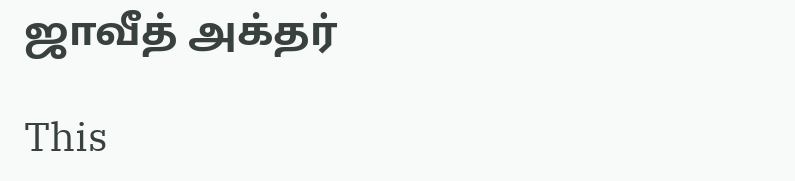ஜாவீத் அக்தர்

This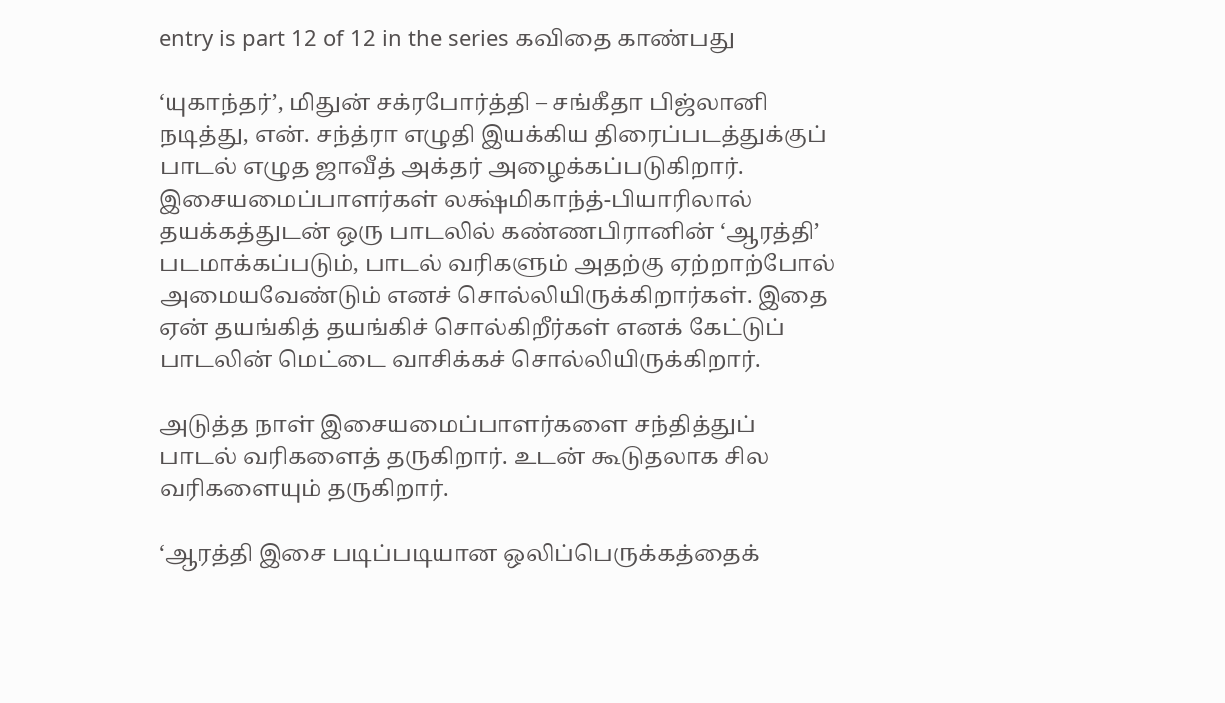entry is part 12 of 12 in the series கவிதை காண்பது

‘யுகாந்தர்’, மிதுன் சக்ரபோர்த்தி – சங்கீதா பிஜ்லானி நடித்து, என். சந்த்ரா எழுதி இயக்கிய திரைப்படத்துக்குப் பாடல் எழுத ஜாவீத் அக்தர் அழைக்கப்படுகிறார். இசையமைப்பாளர்கள் லக்ஷ்மிகாந்த்-பியாரிலால் தயக்கத்துடன் ஒரு பாடலில் கண்ணபிரானின் ‘ஆரத்தி’ படமாக்கப்படும், பாடல் வரிகளும் அதற்கு ஏற்றாற்போல் அமையவேண்டும் எனச் சொல்லியிருக்கிறார்கள். இதை ஏன் தயங்கித் தயங்கிச் சொல்கிறீர்கள் எனக் கேட்டுப் பாடலின் மெட்டை வாசிக்கச் சொல்லியிருக்கிறார்.

அடுத்த நாள் இசையமைப்பாளர்களை சந்தித்துப் பாடல் வரிகளைத் தருகிறார். உடன் கூடுதலாக சில வரிகளையும் தருகிறார்.

‘ஆரத்தி இசை படிப்படியான ஒலிப்பெருக்கத்தைக்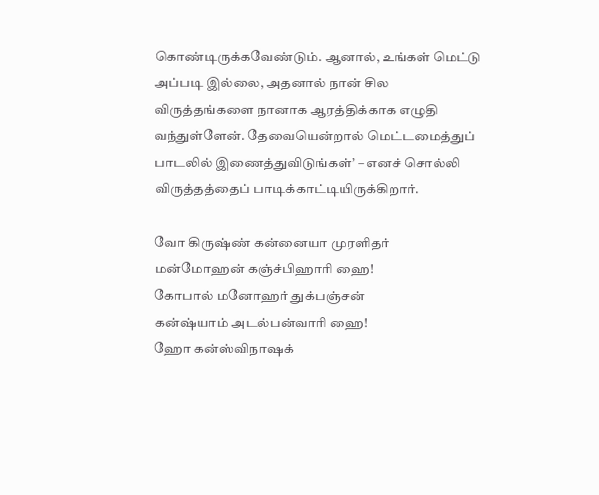கொண்டிருக்கவேண்டும். ஆனால், உங்கள் மெட்டு அப்படி இல்லை, அதனால் நான் சில விருத்தங்களை நானாக ஆரத்திக்காக எழுதி வந்துள்ளேன். தேவையென்றால் மெட்டமைத்துப் பாடலில் இணைத்துவிடுங்கள்’ – எனச் சொல்லி விருத்தத்தைப் பாடிக்காட்டியிருக்கிறார்.

வோ கிருஷ்ண் கன்னையா முரளிதர்
மன்மோஹன் கஞ்ச்பிஹாரி ஹை!
கோபால் மனோஹர் துக்பஞ்சன்
கன்ஷ்யாம் அடல்பன்வாரி ஹை!
ஹோ கன்ஸ்விநாஷக்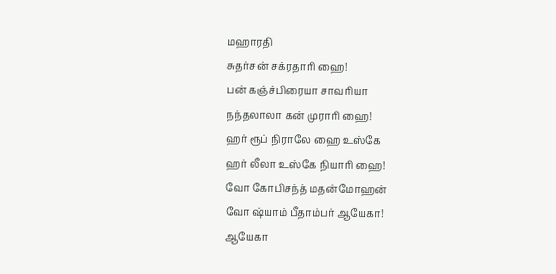மஹாரதி
சுதர்சன் சக்ரதாரி ஹை!
பன் கஞ்ச்பிரையா சாவரியா
நந்தலாலா கன் முராரி ஹை!
ஹர் ரூப் நிராலே ஹை உஸ்கே
ஹர் லீலா உஸ்கே நியாரி ஹை!
வோ கோபிசந்த் மதன்மோஹன்
வோ ஷ்யாம் பீதாம்பர் ஆயேகா!
ஆயேகா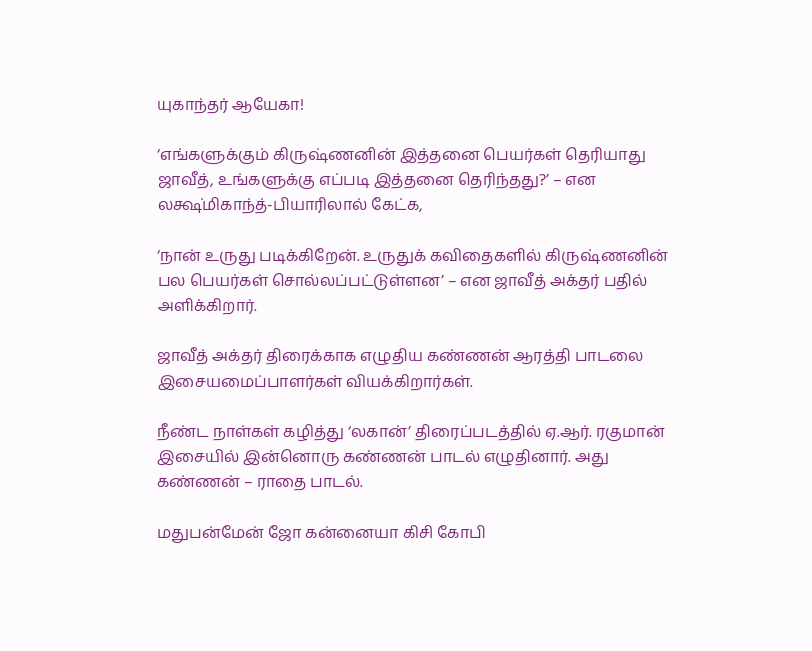யுகாந்தர் ஆயேகா!

‘எங்களுக்கும் கிருஷ்ணனின் இத்தனை பெயர்கள் தெரியாது ஜாவீத், உங்களுக்கு எப்படி இத்தனை தெரிந்தது?’ – என லக்ஷ்மிகாந்த்-பியாரிலால் கேட்க,

‘நான் உருது படிக்கிறேன். உருதுக் கவிதைகளில் கிருஷ்ணனின் பல பெயர்கள் சொல்லப்பட்டுள்ளன’ – என ஜாவீத் அக்தர் பதில் அளிக்கிறார்.

ஜாவீத் அக்தர் திரைக்காக எழுதிய கண்ணன் ஆரத்தி பாடலை இசையமைப்பாளர்கள் வியக்கிறார்கள்.

நீண்ட நாள்கள் கழித்து ‘லகான்’ திரைப்படத்தில் ஏ.ஆர். ரகுமான் இசையில் இன்னொரு கண்ணன் பாடல் எழுதினார். அது கண்ணன் – ராதை பாடல்.

மதுபன்மேன் ஜோ கன்னையா கிசி கோபி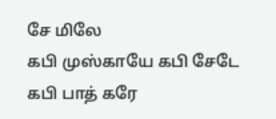சே மிலே
கபி முஸ்காயே கபி சேடே கபி பாத் கரே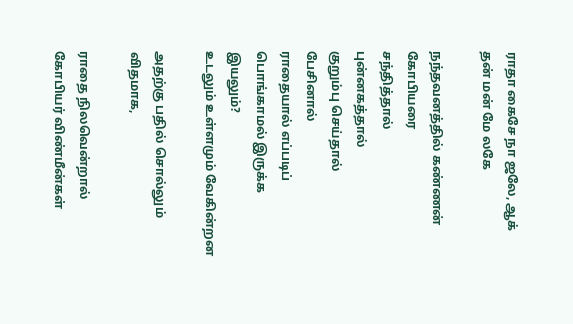ராதா கைசே நா ஜலே, ஆக் தன் மன் மே லகே

நந்தவனத்தில் கண்ணன் கோபியரை
சந்தித்தால்
புன்னகத்தால்
குறும்பு செய்தால்
பேசினால்
ராதையால் எப்படிப் பொங்காமல் இருக்க இயலும்?
உடலும் உள்ளமும் வேகின்றன

அதற்கு பதில் சொல்லும் விதமாக,

ராதை நிலவென்றால் கோபியர் விண்மீன்கள்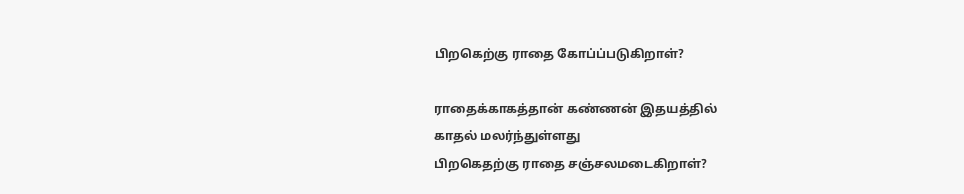பிறகெற்கு ராதை கோப்ப்படுகிறாள்?

ராதைக்காகத்தான் கண்ணன் இதயத்தில்
காதல் மலர்ந்துள்ளது
பிறகெதற்கு ராதை சஞ்சலமடைகிறாள்?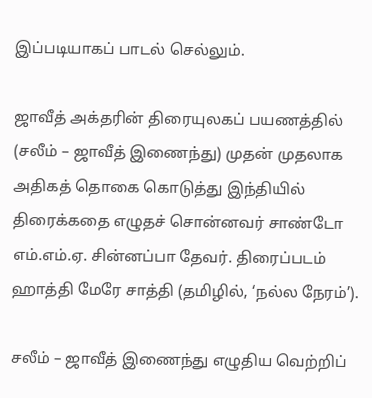இப்படியாகப் பாடல் செல்லும்.

ஜாவீத் அக்தரின் திரையுலகப் பயணத்தில் (சலீம் – ஜாவீத் இணைந்து) முதன் முதலாக அதிகத் தொகை கொடுத்து இந்தியில் திரைக்கதை எழுதச் சொன்னவர் சாண்டோ எம்.எம்.ஏ. சின்னப்பா தேவர். திரைப்படம் ஹாத்தி மேரே சாத்தி (தமிழில், ‘நல்ல நேரம்’).

சலீம் – ஜாவீத் இணைந்து எழுதிய வெற்றிப்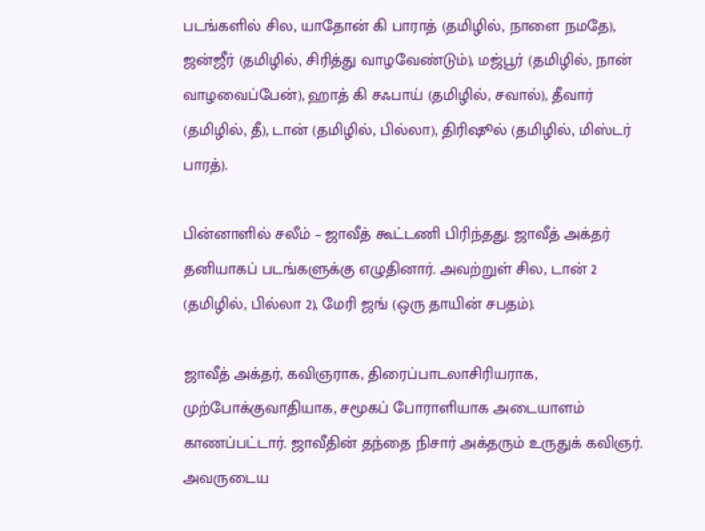படங்களில் சில, யாதோன் கி பாராத் (தமிழில், நாளை நமதே), ஜன்ஜீர் (தமிழில், சிரித்து வாழவேண்டும்), மஜ்பூர் (தமிழில், நான் வாழவைப்பேன்), ஹாத் கி சஃபாய் (தமிழில், சவால்), தீவார் (தமிழில், தீ), டான் (தமிழில், பில்லா), திரிஷூல் (தமிழில், மிஸ்டர் பாரத்).

பின்னாளில் சலீம் – ஜாவீத் கூட்டணி பிரிந்தது. ஜாவீத் அக்தர் தனியாகப் படங்களுக்கு எழுதினார். அவற்றுள் சில, டான் 2 (தமிழில், பில்லா 2), மேரி ஜங் (ஒரு தாயின் சபதம்).

ஜாவீத் அக்தர், கவிஞராக, திரைப்பாடலாசிரியராக, முற்போக்குவாதியாக, சமூகப் போராளியாக அடையாளம் காணப்பட்டார். ஜாவீதின் தந்தை நிசார் அக்தரும் உருதுக் கவிஞர். அவருடைய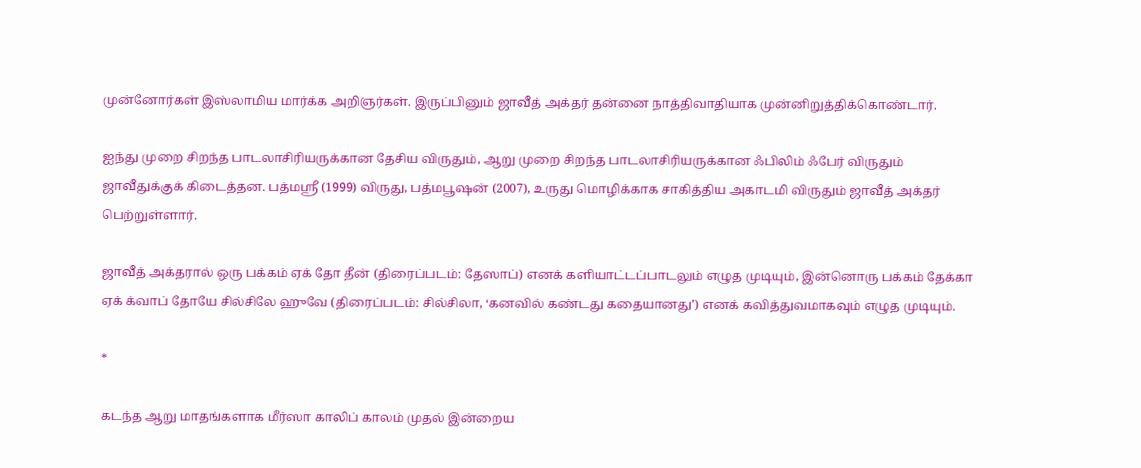முன்னோர்கள் இஸ்லாமிய மார்க்க அறிஞர்கள். இருப்பினும் ஜாவீத் அக்தர் தன்னை நாத்திவாதியாக முன்னிறுத்திக்கொண்டார்.

ஐந்து முறை சிறந்த பாடலாசிரியருக்கான தேசிய விருதும், ஆறு முறை சிறந்த பாடலாசிரியருக்கான ஃபிலிம் ஃபேர் விருதும் ஜாவீதுக்குக் கிடைத்தன. பத்மஸ்ரீ (1999) விருது, பத்மபூஷன் (2007), உருது மொழிக்காக சாகித்திய அகாடமி விருதும் ஜாவீத் அக்தர் பெற்றுள்ளார்.

ஜாவீத் அக்தரால் ஒரு பக்கம் ஏக் தோ தீன் (திரைப்படம்: தேஸாப்) எனக் களியாட்டப்பாடலும் எழுத முடியும், இன்னொரு பக்கம் தேக்கா ஏக் க்வாப் தோயே சில்சிலே ஹுவே (திரைப்படம்: சில்சிலா, ‘கனவில் கண்டது கதையானது’) எனக் கவித்துவமாகவும் எழுத முடியும்.

*

கடந்த ஆறு மாதங்களாக மீர்ஸா காலிப் காலம் முதல் இன்றைய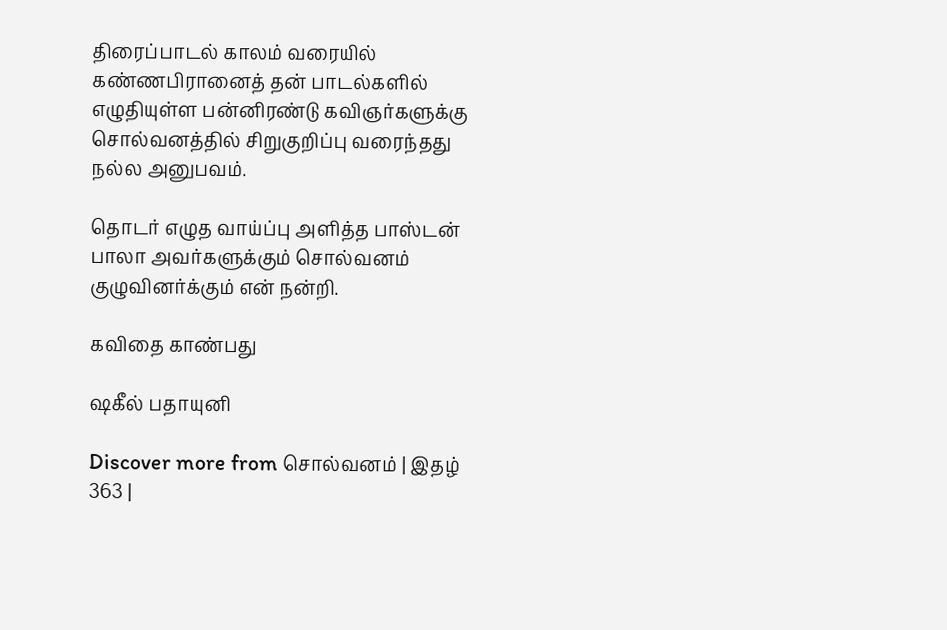திரைப்பாடல் காலம் வரையில் கண்ணபிரானைத் தன் பாடல்களில் எழுதியுள்ள பன்னிரண்டு கவிஞர்களுக்கு சொல்வனத்தில் சிறுகுறிப்பு வரைந்தது நல்ல அனுபவம்.

தொடர் எழுத வாய்ப்பு அளித்த பாஸ்டன் பாலா அவர்களுக்கும் சொல்வனம் குழுவினர்க்கும் என் நன்றி.

கவிதை காண்பது

ஷகீல் பதாயுனி

Discover more from சொல்வனம் | இதழ் 363 |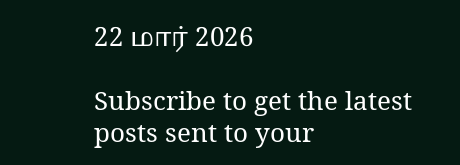22 மார் 2026

Subscribe to get the latest posts sent to your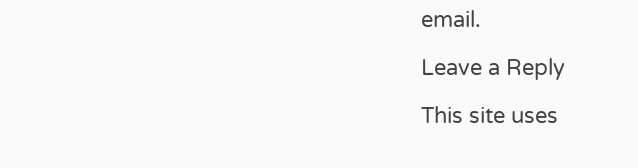email.

Leave a Reply

This site uses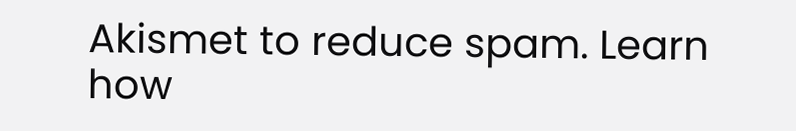Akismet to reduce spam. Learn how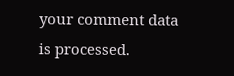your comment data is processed.